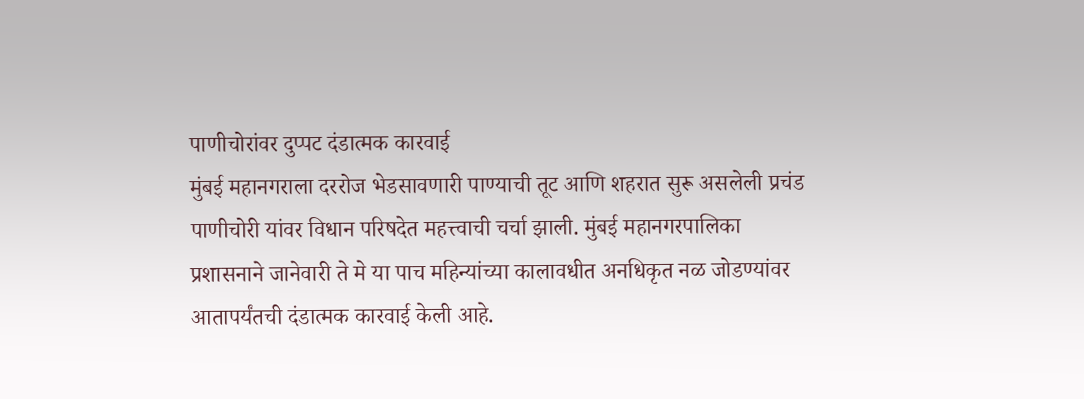पाणीचोरांवर दुप्पट दंडात्मक कारवाई
मुंबई महानगराला दररोज भेडसावणारी पाण्याची तूट आणि शहरात सुरू असलेली प्रचंड पाणीचोरी यांवर विधान परिषदेत महत्त्वाची चर्चा झाली. मुंबई महानगरपालिका प्रशासनाने जानेवारी ते मे या पाच महिन्यांच्या कालावधीत अनधिकृत नळ जोडण्यांवर आतापर्यंतची दंडात्मक कारवाई केली आहे.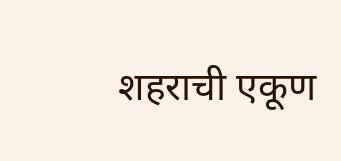शहराची एकूण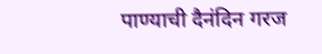पाण्याची दैनंदिन गरज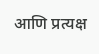आणि प्रत्यक्ष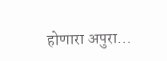होणारा अपुरा…